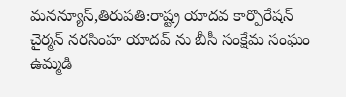మనన్యూస్,తిరుపతి:రాష్ట్ర యాదవ కార్పొరేషన్ చైర్మన్ నరసింహ యాదవ్ ను బీసీ సంక్షేమ సంఘం ఉమ్మడి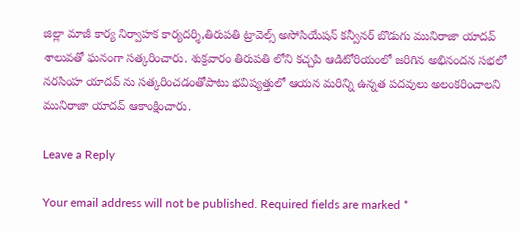జిల్లా మాజీ కార్య నిర్వాహక కార్యదర్శి,తిరుపతి ట్రావెల్స్ అసోసియేషన్ కన్వీనర్ బొడుగు మునిరాజా యాదవ్ శాలువతో ఘనంగా సత్కరించారు. శుక్రవారం తిరుపతి లోని కచ్చపి ఆడిటోరియంలో జరిగిన అభినందన సభలో నరసింహ యాదవ్ ను సత్కరించడంతోపాటు భవిష్యత్తులో ఆయన మరిన్ని ఉన్నత పదవులు అలంకరించాలని మునిరాజా యాదవ్ ఆకాంక్షించారు.

Leave a Reply

Your email address will not be published. Required fields are marked *